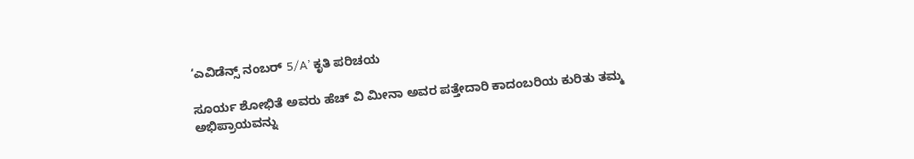‘ಎವಿಡೆನ್ಸ್ ನಂಬರ್ 5/A’ ಕೃತಿ ಪರಿಚಯ

ಸೂರ್ಯ ಶೋಭಿತೆ ಅವರು ಹೆಚ್ ವಿ ಮೀನಾ ಅವರ ಪತ್ತೇದಾರಿ ಕಾದಂಬರಿಯ ಕುರಿತು ತಮ್ಮ ಅಭಿಪ್ರಾಯವನ್ನು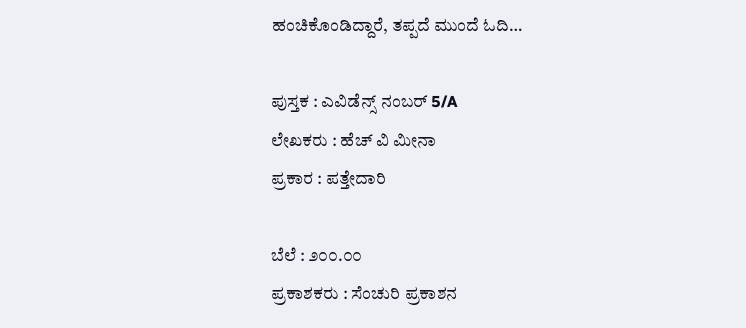ಹಂಚಿಕೊಂಡಿದ್ದಾರೆ, ತಪ್ಪದೆ ಮುಂದೆ ಓದಿ…

ಪುಸ್ತಕ : ಎವಿಡೆನ್ಸ್ ನಂಬರ್ 5/A
ಲೇಖಕರು : ಹೆಚ್ ವಿ ಮೀನಾ
ಪ್ರಕಾರ : ಪತ್ತೇದಾರಿ

ಬೆಲೆ : ೨೦೦.೦೦
ಪ್ರಕಾಶಕರು : ಸೆಂಚುರಿ ಪ್ರಕಾಶನ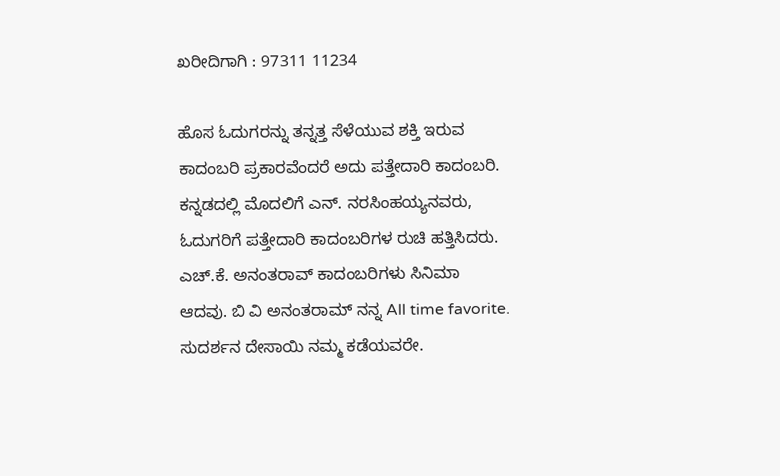ಖರೀದಿಗಾಗಿ : 97311 11234

ಹೊಸ ಓದುಗರನ್ನು ತನ್ನತ್ತ ಸೆಳೆಯುವ ಶಕ್ತಿ ಇರುವ ಕಾದಂಬರಿ ಪ್ರಕಾರವೆಂದರೆ ಅದು ಪತ್ತೇದಾರಿ ಕಾದಂಬರಿ. ಕನ್ನಡದಲ್ಲಿ ಮೊದಲಿಗೆ ಎನ್. ನರಸಿಂಹಯ್ಯನವರು, ಓದುಗರಿಗೆ ಪತ್ತೇದಾರಿ ಕಾದಂಬರಿಗಳ ರುಚಿ ಹತ್ತಿಸಿದರು. ಎಚ್.ಕೆ. ಅನಂತರಾವ್ ಕಾದಂಬರಿಗಳು ಸಿನಿಮಾ ಆದವು. ಬಿ ವಿ ಅನಂತರಾಮ್ ನನ್ನ All time favorite. ಸುದರ್ಶನ ದೇಸಾಯಿ ನಮ್ಮ ಕಡೆಯವರೇ.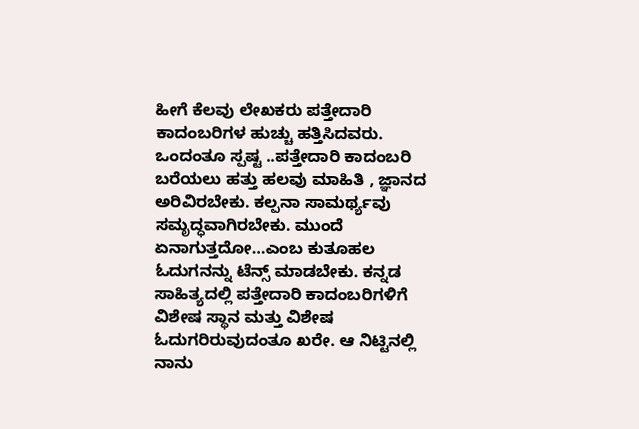ಹೀಗೆ ಕೆಲವು ಲೇಖಕರು ಪತ್ತೇದಾರಿ ಕಾದಂಬರಿಗಳ ಹುಚ್ಚು ಹತ್ತಿಸಿದವರು. ಒಂದಂತೂ ಸ್ಪಷ್ಟ ..ಪತ್ತೇದಾರಿ ಕಾದಂಬರಿ ಬರೆಯಲು ಹತ್ತು ಹಲವು ಮಾಹಿತಿ , ಜ್ಞಾನದ ಅರಿವಿರಬೇಕು. ಕಲ್ಪನಾ ಸಾಮರ್ಥ್ಯವು ಸಮೃದ್ಧವಾಗಿರಬೇಕು. ಮುಂದೆ ಏನಾಗುತ್ತದೋ…ಎಂಬ ಕುತೂಹಲ ಓದುಗನನ್ನು ಟೆನ್ಸ್ ಮಾಡಬೇಕು. ಕನ್ನಡ ಸಾಹಿತ್ಯದಲ್ಲಿ ಪತ್ತೇದಾರಿ ಕಾದಂಬರಿಗಳಿಗೆ ವಿಶೇಷ ಸ್ಥಾನ ಮತ್ತು ವಿಶೇಷ ಓದುಗರಿರುವುದಂತೂ ಖರೇ. ಆ ನಿಟ್ಟಿನಲ್ಲಿ ನಾನು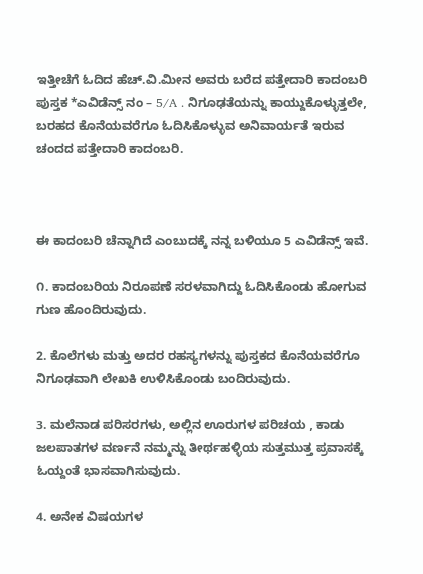ಇತ್ತೀಚೆಗೆ ಓದಿದ ಹೆಚ್.ವಿ.ಮೀನ ಅವರು ಬರೆದ ಪತ್ತೇದಾರಿ ಕಾದಂಬರಿ ಪುಸ್ತಕ *ಎವಿಡೆನ್ಸ್ ನಂ – 5/A . ನಿಗೂಢತೆಯನ್ನು ಕಾಯ್ದುಕೊಳ್ಳುತ್ತಲೇ, ಬರಹದ ಕೊನೆಯವರೆಗೂ ಓದಿಸಿಕೊಳ್ಳುವ ಅನಿವಾರ್ಯತೆ ಇರುವ ಚಂದದ ಪತ್ತೇದಾರಿ ಕಾದಂಬರಿ.



ಈ ಕಾದಂಬರಿ ಚೆನ್ನಾಗಿದೆ ಎಂಬುದಕ್ಕೆ ನನ್ನ ಬಳಿಯೂ 5 ಎವಿಡೆನ್ಸ್ ಇವೆ.

೧. ಕಾದಂಬರಿಯ ನಿರೂಪಣೆ ಸರಳವಾಗಿದ್ದು ಓದಿಸಿಕೊಂಡು ಹೋಗುವ ಗುಣ ಹೊಂದಿರುವುದು.

2. ಕೊಲೆಗಳು ಮತ್ತು ಅದರ ರಹಸ್ಯಗಳನ್ನು ಪುಸ್ತಕದ ಕೊನೆಯವರೆಗೂ ನಿಗೂಢವಾಗಿ ಲೇಖಕಿ ಉಳಿಸಿಕೊಂಡು ಬಂದಿರುವುದು.

3. ಮಲೆನಾಡ ಪರಿಸರಗಳು, ಅಲ್ಲಿನ ಊರುಗಳ ಪರಿಚಯ , ಕಾಡು ಜಲಪಾತಗಳ ವರ್ಣನೆ ನಮ್ಮನ್ನು ತೀರ್ಥಹಳ್ಳಿಯ ಸುತ್ತಮುತ್ತ ಪ್ರವಾಸಕ್ಕೆ ಓಯ್ದಂತೆ ಭಾಸವಾಗಿಸುವುದು.

4. ಅನೇಕ ವಿಷಯಗಳ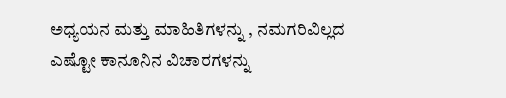ಅಧ್ಯಯನ ಮತ್ತು ಮಾಹಿತಿಗಳನ್ನು , ನಮಗರಿವಿಲ್ಲದ ಎಷ್ಟೋ ಕಾನೂನಿನ ವಿಚಾರಗಳನ್ನು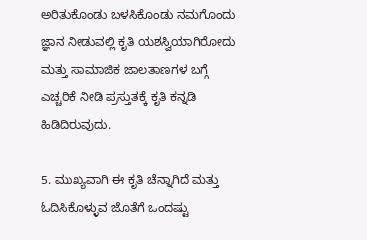ಅರಿತುಕೊಂಡು ಬಳಸಿಕೊಂಡು ನಮಗೊಂದು ಜ್ಞಾನ ನೀಡುವಲ್ಲಿ ಕೃತಿ ಯಶಸ್ವಿಯಾಗಿರೋದು ಮತ್ತು ಸಾಮಾಜಿಕ ಜಾಲತಾಣಗಳ ಬಗ್ಗೆ ಎಚ್ಚರಿಕೆ ನೀಡಿ ಪ್ರಸ್ತುತಕ್ಕೆ ಕೃತಿ ಕನ್ನಡಿ ಹಿಡಿದಿರುವುದು.

5. ಮುಖ್ಯವಾಗಿ ಈ ಕೃತಿ ಚೆನ್ನಾಗಿದೆ ಮತ್ತು ಓದಿಸಿಕೊಳ್ಳುವ ಜೊತೆಗೆ ಒಂದಷ್ಟು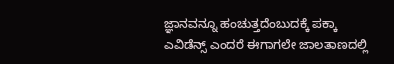ಜ್ಞಾನವನ್ನೂ ಹಂಚುತ್ತದೆಂಬುದಕ್ಕೆ ಪಕ್ಕಾ ಎವಿಡೆನ್ಸ್ ಎಂದರೆ ಈಗಾಗಲೇ ಜಾಲತಾಣದಲ್ಲಿ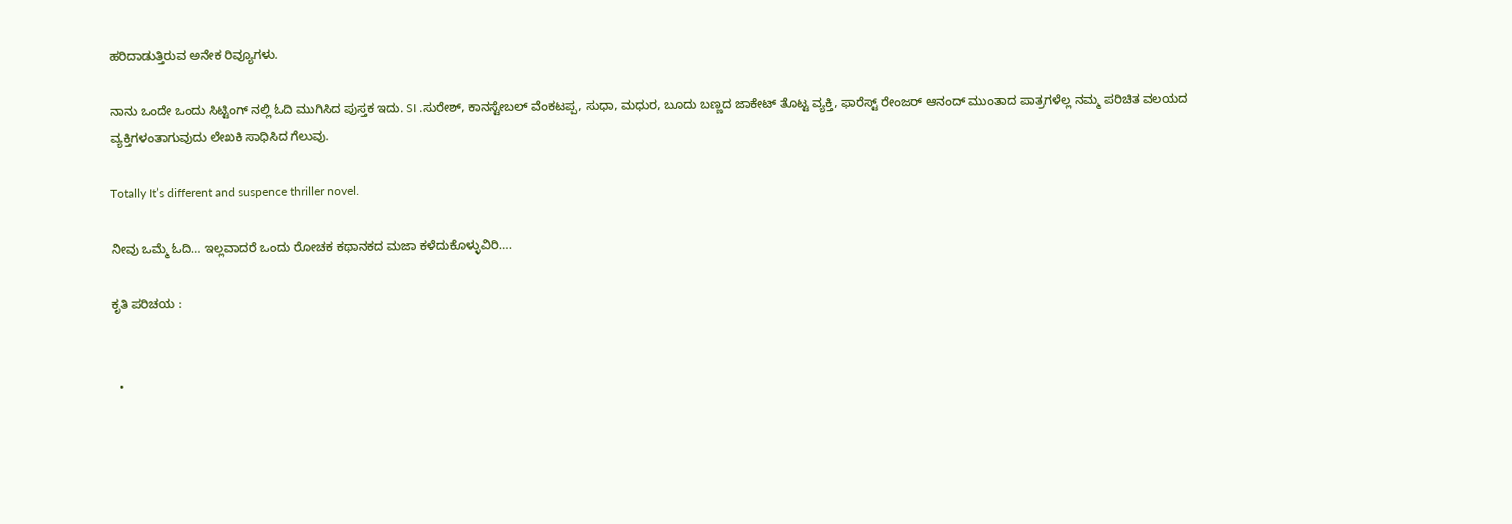ಹರಿದಾಡುತ್ತಿರುವ ಅನೇಕ ರಿವ್ಯೂಗಳು.

ನಾನು ಒಂದೇ ಒಂದು ಸಿಟ್ಟಿಂಗ್ ನಲ್ಲಿ ಓದಿ ಮುಗಿಸಿದ ಪುಸ್ತಕ ಇದು. SI .ಸುರೇಶ್, ಕಾನಸ್ಟೇಬಲ್ ವೆಂಕಟಪ್ಪ, ಸುಧಾ, ಮಧುರ, ಬೂದು ಬಣ್ಣದ ಜಾಕೇಟ್ ತೊಟ್ಟ ವ್ಯಕ್ತಿ, ಫಾರೆಸ್ಟ್ ರೇಂಜರ್ ಆನಂದ್ ಮುಂತಾದ ಪಾತ್ರಗಳೆಲ್ಲ ನಮ್ಮ ಪರಿಚಿತ ವಲಯದ ವ್ಯಕ್ತಿಗಳಂತಾಗುವುದು ಲೇಖಕಿ ಸಾಧಿಸಿದ ಗೆಲುವು.

Totally It’s different and suspence thriller novel.

ನೀವು ಒಮ್ಮೆ ಓದಿ… ಇಲ್ಲವಾದರೆ ಒಂದು ರೋಚಕ ಕಥಾನಕದ ಮಜಾ ಕಳೆದುಕೊಳ್ಳುವಿರಿ….

ಕೃತಿ ಪರಿಚಯ :


  •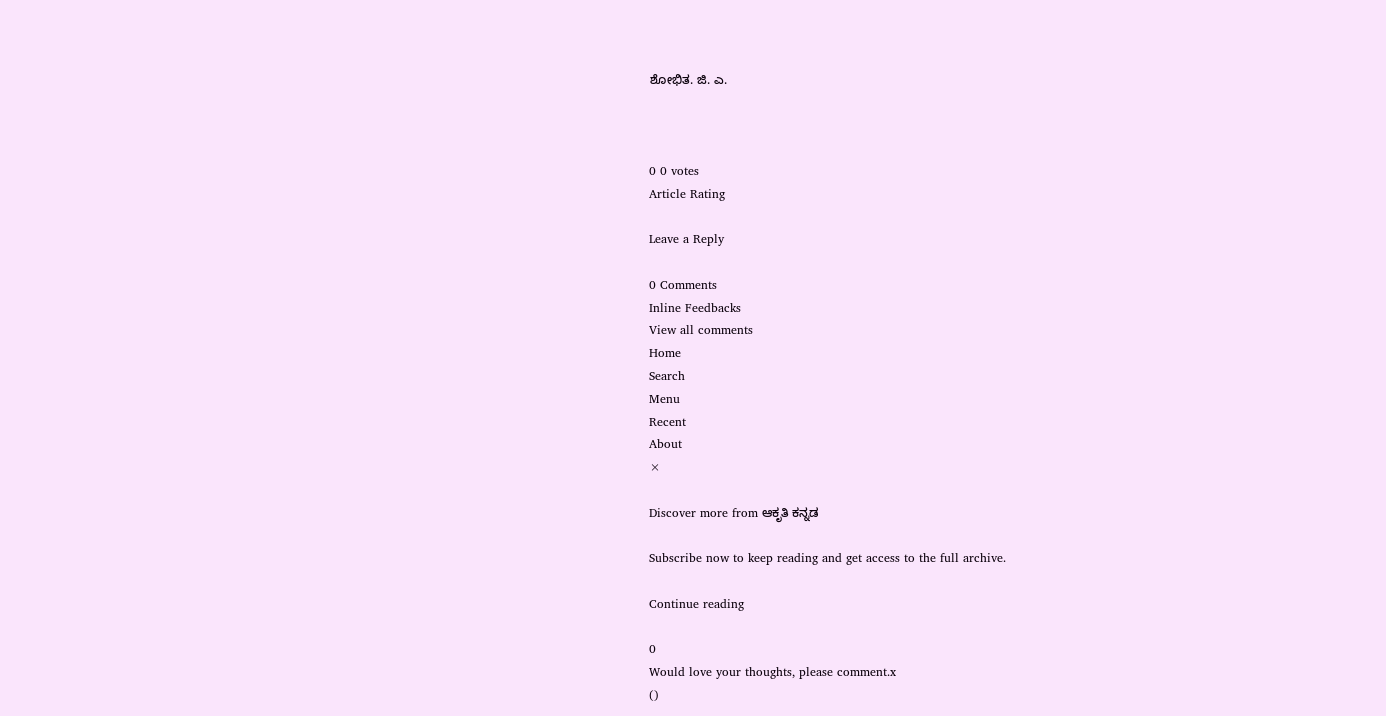ಶೋಭಿತ. ಜಿ. ಎ.



0 0 votes
Article Rating

Leave a Reply

0 Comments
Inline Feedbacks
View all comments
Home
Search
Menu
Recent
About
×

Discover more from ಆಕೃತಿ ಕನ್ನಡ

Subscribe now to keep reading and get access to the full archive.

Continue reading

0
Would love your thoughts, please comment.x
()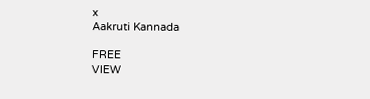x
Aakruti Kannada

FREE
VIEW